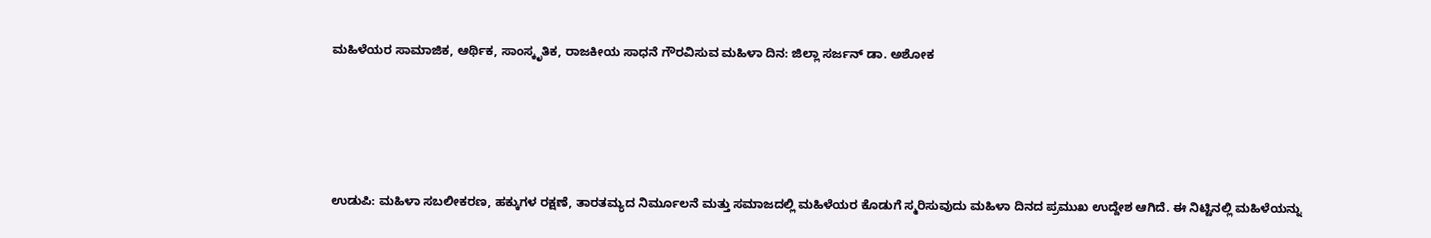ಮಹಿಳೆಯರ ಸಾಮಾಜಿಕ, ಆರ್ಥಿಕ, ಸಾಂಸ್ಕೃತಿಕ, ರಾಜಕೀಯ ಸಾಧನೆ ಗೌರವಿಸುವ ಮಹಿಳಾ ದಿನ: ಜಿಲ್ಲಾ ಸರ್ಜನ್ ಡಾ. ಅಶೋಕ





ಉಡುಪಿ: ಮಹಿಳಾ ಸಬಲೀಕರಣ, ಹಕ್ಕುಗಳ ರಕ್ಷಣೆ, ತಾರತಮ್ಯದ ನಿರ್ಮೂಲನೆ ಮತ್ತು ಸಮಾಜದಲ್ಲಿ ಮಹಿಳೆಯರ ಕೊಡುಗೆ ಸ್ಮರಿಸುವುದು ಮಹಿಳಾ ದಿನದ ಪ್ರಮುಖ ಉದ್ದೇಶ ಆಗಿದೆ. ಈ ನಿಟ್ಟಿನಲ್ಲಿ ಮಹಿಳೆಯನ್ನು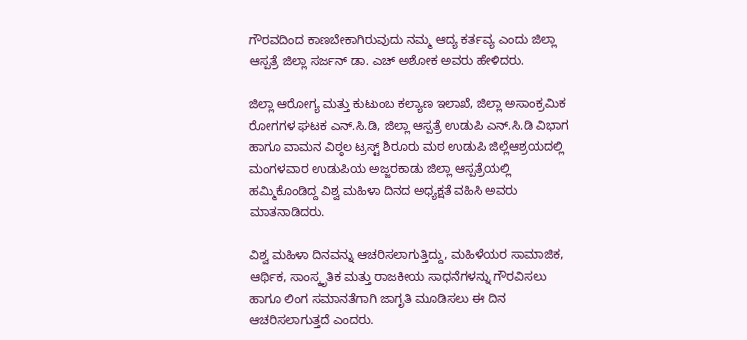ಗೌರವದಿಂದ ಕಾಣಬೇಕಾಗಿರುವುದು ನಮ್ಮ ಆದ್ಯ ಕರ್ತವ್ಯ ಎಂದು ಜಿಲ್ಲಾ ಆಸ್ಪತ್ರೆ ಜಿಲ್ಲಾ ಸರ್ಜನ್ ಡಾ. ಎಚ್ ಅಶೋಕ ಅವರು ಹೇಳಿದರು.

ಜಿಲ್ಲಾ ಆರೋಗ್ಯ ಮತ್ತು ಕುಟುಂಬ ಕಲ್ಯಾಣ ಇಲಾಖೆ, ಜಿಲ್ಲಾ ಅಸಾಂಕ್ರಮಿಕ ರೋಗಗಳ ಘಟಕ ಎನ್.ಸಿ.ಡಿ, ಜಿಲ್ಲಾ ಆಸ್ಪತ್ರೆ ಉಡುಪಿ ಎನ್.ಸಿ.ಡಿ ವಿಭಾಗ ಹಾಗೂ ವಾಮನ ವಿಠ್ಠಲ ಟ್ರಸ್ಟ್ ಶಿರೂರು ಮಠ ಉಡುಪಿ ಜಿಲ್ಲೆಆಶ್ರಯದಲ್ಲಿ ಮಂಗಳವಾರ ಉಡುಪಿಯ ಅಜ್ಜರಕಾಡು ಜಿಲ್ಲಾ ಆಸ್ಪತ್ರೆಯಲ್ಲಿ ಹಮ್ಮಿಕೊಂಡಿದ್ದ ವಿಶ್ವ ಮಹಿಳಾ ದಿನದ ಅಧ್ಯಕ್ಷತೆ ವಹಿಸಿ ಅವರು ಮಾತನಾಡಿದರು.

ವಿಶ್ವ ಮಹಿಳಾ ದಿನವನ್ನು ಆಚರಿಸಲಾಗುತ್ತಿದ್ದು, ಮಹಿಳೆಯರ ಸಾಮಾಜಿಕ, ಆರ್ಥಿಕ, ಸಾಂಸ್ಕೃತಿಕ ಮತ್ತು ರಾಜಕೀಯ ಸಾಧನೆಗಳನ್ನು ಗೌರವಿಸಲು ಹಾಗೂ ಲಿಂಗ ಸಮಾನತೆಗಾಗಿ ಜಾಗೃತಿ ಮೂಡಿಸಲು ಈ ದಿನ ಆಚರಿಸಲಾಗುತ್ತದೆ ಎಂದರು.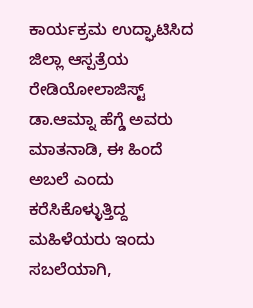ಕಾರ್ಯಕ್ರಮ ಉದ್ಘಾಟಿಸಿದ ಜಿಲ್ಲಾ ಆಸ್ಪತ್ರೆಯ ರೇಡಿಯೋಲಾಜಿಸ್ಟ್ ಡಾ.ಆಮ್ನಾ ಹೆಗ್ಡೆ ಅವರು ಮಾತನಾಡಿ, ಈ ಹಿಂದೆ ಅಬಲೆ ಎಂದು ಕರೆಸಿಕೊಳ್ಳುತ್ತಿದ್ದ ಮಹಿಳೆಯರು ಇಂದು ಸಬಲೆಯಾಗಿ,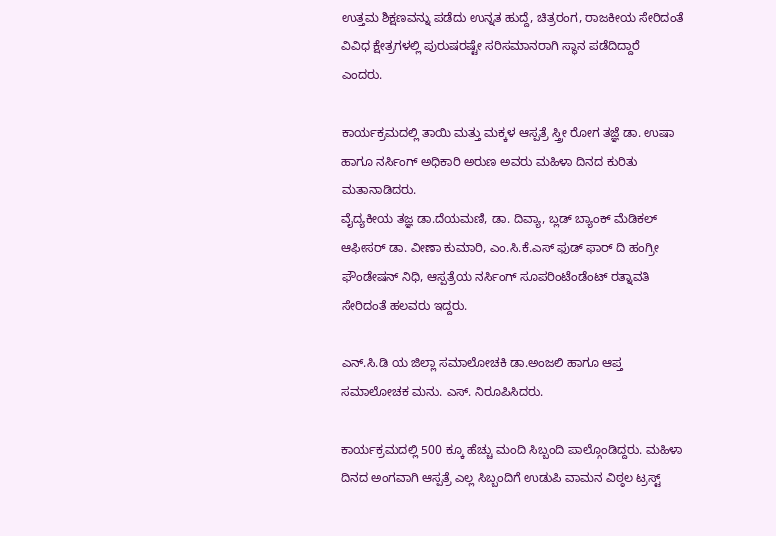ಉತ್ತಮ ಶಿಕ್ಷಣವನ್ನು ಪಡೆದು ಉನ್ನತ ಹುದ್ದೆ, ಚಿತ್ರರಂಗ, ರಾಜಕೀಯ ಸೇರಿದಂತೆ ವಿವಿಧ ಕ್ಷೇತ್ರಗಳಲ್ಲಿ ಪುರುಷರಷ್ಟೇ ಸರಿಸಮಾನರಾಗಿ ಸ್ಥಾನ ಪಡೆದಿದ್ದಾರೆ ಎಂದರು.

ಕಾರ್ಯಕ್ರಮದಲ್ಲಿ ತಾಯಿ ಮತ್ತು ಮಕ್ಕಳ ಆಸ್ಪತ್ರೆ ಸ್ತ್ರೀ ರೋಗ ತಜ್ಞೆ ಡಾ. ಉಷಾ ಹಾಗೂ ನರ್ಸಿಂಗ್ ಅಧಿಕಾರಿ ಅರುಣ ಅವರು ಮಹಿಳಾ ದಿನದ ಕುರಿತು ಮತಾನಾಡಿದರು.
ವೈದ್ಯಕೀಯ ತಜ್ಞ ಡಾ.ದೆಯಮಣಿ, ಡಾ. ದಿವ್ಯಾ, ಬ್ಲಡ್ ಬ್ಯಾಂಕ್ ಮೆಡಿಕಲ್ ಆಫೀಸರ್ ಡಾ. ವೀಣಾ ಕುಮಾರಿ, ಎಂ.ಸಿ.ಕೆ.ಎಸ್ ಫುಡ್ ಫಾರ್ ದಿ ಹಂಗ್ರೀ ಫೌಂಡೇಷನ್ ನಿಧಿ, ಆಸ್ಪತ್ರೆಯ ನರ್ಸಿಂಗ್ ಸೂಪರಿಂಟೆಂಡೆಂಟ್ ರತ್ನಾವತಿ ಸೇರಿದಂತೆ ಹಲವರು ಇದ್ದರು.

ಎನ್.ಸಿ.ಡಿ ಯ ಜಿಲ್ಲಾ ಸಮಾಲೋಚಕಿ ಡಾ.ಅಂಜಲಿ ಹಾಗೂ ಆಪ್ತ ಸಮಾಲೋಚಕ ಮನು. ಎಸ್. ನಿರೂಪಿಸಿದರು.

ಕಾರ್ಯಕ್ರಮದಲ್ಲಿ 500 ಕ್ಕೂ ಹೆಚ್ಚು ಮಂದಿ ಸಿಬ್ಬಂದಿ ಪಾಲ್ಗೊಂಡಿದ್ದರು. ಮಹಿಳಾ ದಿನದ ಅಂಗವಾಗಿ ಆಸ್ಪತ್ರೆ ಎಲ್ಲ ಸಿಬ್ಬಂದಿಗೆ ಉಡುಪಿ ವಾಮನ ವಿಠ್ಠಲ ಟ್ರಸ್ಟ್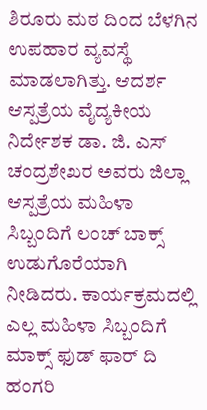ಶಿರೂರು ಮಠ ದಿಂದ ಬೆಳಗಿನ ಉಪಹಾರ ವ್ಯವಸ್ಥೆ ಮಾಡಲಾಗಿತ್ತು. ಆದರ್ಶ ಆಸ್ಪತ್ರೆಯ ವೈದ್ಯಕೀಯ ನಿರ್ದೇಶಕ ಡಾ. ಜಿ. ಎಸ್ ಚಂದ್ರಶೇಖರ ಅವರು ಜಿಲ್ಲಾ ಆಸ್ಪತ್ರೆಯ ಮಹಿಳಾ ಸಿಬ್ಬಂದಿಗೆ ಲಂಚ್ ಬಾಕ್ಸ್ ಉಡುಗೊರೆಯಾಗಿ ನೀಡಿದರು. ಕಾರ್ಯಕ್ರಮದಲ್ಲಿ ಎಲ್ಲ ಮಹಿಳಾ ಸಿಬ್ಬಂದಿಗೆ ಮಾಕ್ಸ್ ಫುಡ್ ಫಾರ್ ದಿ ಹಂಗರಿ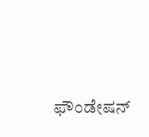ಫೌಂಡೇಷನ್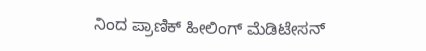ನಿಂದ ಪ್ರಾಣಿಕ್ ಹೀಲಿಂಗ್ ಮೆಡಿಟೇಸನ್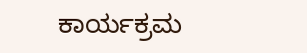ಕಾರ್ಯಕ್ರಮ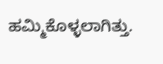ಹಮ್ಮಿಕೊಳ್ಳಲಾಗಿತ್ತು.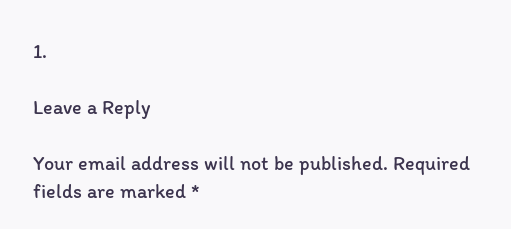1.

Leave a Reply

Your email address will not be published. Required fields are marked *